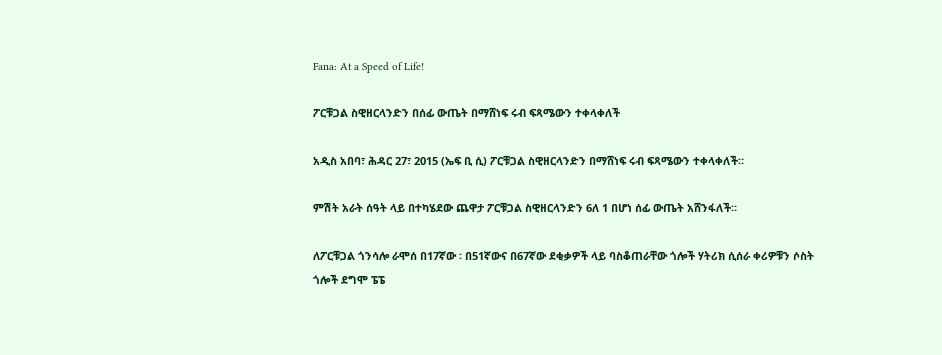Fana: At a Speed of Life!

ፖርቹጋል ስዊዘርላንድን በሰፊ ውጤት በማሸነፍ ሩብ ፍጻሜውን ተቀላቀለች

አዲስ አበባ፣ ሕዳር 27፣ 2015 (ኤፍ ቢ ሲ) ፖርቹጋል ስዊዘርላንድን በማሸነፍ ሩብ ፍጻሜውን ተቀላቀለች።

ምሽት አራት ሰዓት ላይ በተካሄደው ጨዋታ ፖርቹጋል ስዊዘርላንድን 6ለ 1 በሆነ ሰፊ ውጤት አሸንፋለች።

ለፖርቹጋል ጎንሳሎ ራሞሰ በ17ኛው ፡ በ51ኛውና በ67ኛው ደቂቃዎች ላይ ባስቆጠራቸው ጎሎች ሃትሪክ ሲሰራ ቀሪዎቹን ሶስት ጎሎች ደግሞ ፔፔ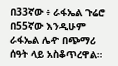በ33ኛው ፥ ራፋኤል ጉሬሮ በ55ኛው እንዲሁም ራፋኤል ሌዯ በጭማሪ ሰዓት ላይ አስቆጥረዋል።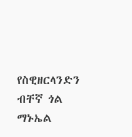የስዊዘርላንድን ብቸኛ ጎል ማኑኤል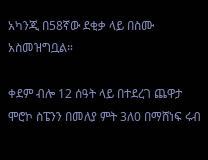አካንጂ በ58ኛው ደቂቃ ላይ በስሙ አስመዝግቧል።

ቀደም ብሎ 12 ሰዓት ላይ በተደረገ ጨዋታ ሞሮኮ ስፔንን በመለያ ምት 3ለ0 በማሸነፍ ሩብ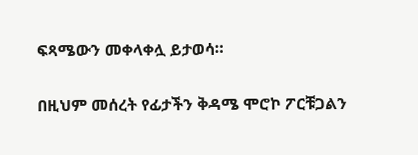ፍጻሜውን መቀላቀሏ ይታወሳ።

በዚህም መሰረት የፊታችን ቅዳሜ ሞሮኮ ፖርቹጋልን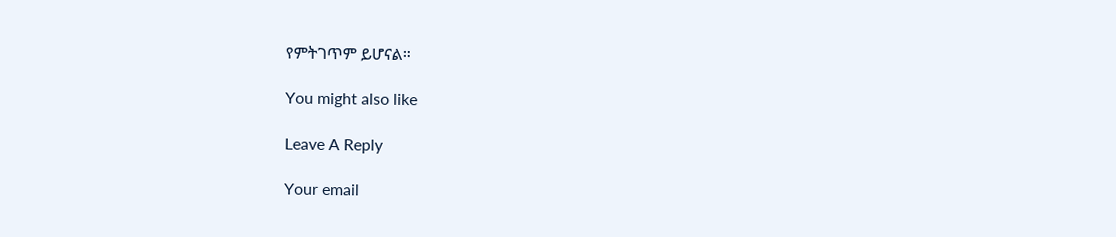የምትገጥም ይሆናል።

You might also like

Leave A Reply

Your email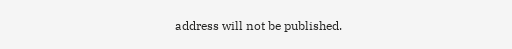address will not be published.